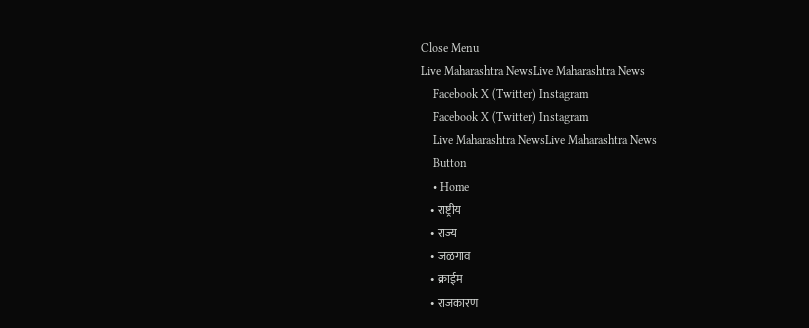Close Menu
Live Maharashtra NewsLive Maharashtra News
    Facebook X (Twitter) Instagram
    Facebook X (Twitter) Instagram
    Live Maharashtra NewsLive Maharashtra News
    Button
    • Home
    • राष्ट्रीय
    • राज्य
    • जळगाव
    • क्राईम
    • राजकारण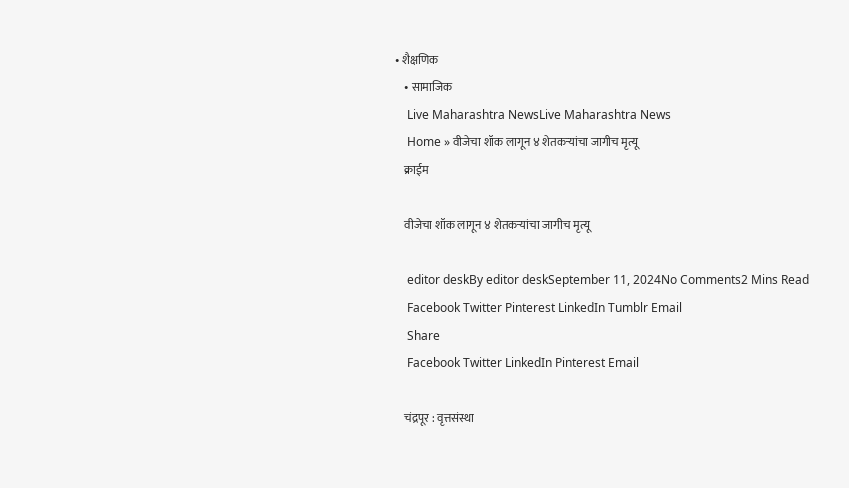• शैक्षणिक
    • सामाजिक
    Live Maharashtra NewsLive Maharashtra News
    Home » वीजेचा शॉक लागून ४ शेतकऱ्यांचा जागीच मृत्यू
    क्राईम

    वीजेचा शॉक लागून ४ शेतकऱ्यांचा जागीच मृत्यू

    editor deskBy editor deskSeptember 11, 2024No Comments2 Mins Read
    Facebook Twitter Pinterest LinkedIn Tumblr Email
    Share
    Facebook Twitter LinkedIn Pinterest Email

    चंद्रपूर : वृत्तसंस्था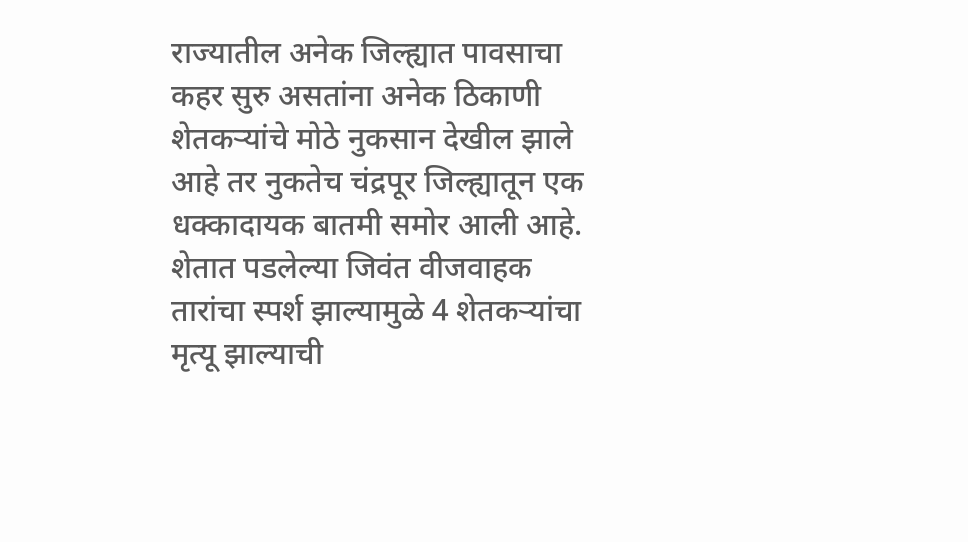राज्यातील अनेक जिल्ह्यात पावसाचा कहर सुरु असतांना अनेक ठिकाणी शेतकऱ्यांचे मोठे नुकसान देखील झाले आहे तर नुकतेच चंद्रपूर जिल्ह्यातून एक धक्कादायक बातमी समोर आली आहे. शेतात पडलेल्या जिवंत वीजवाहक तारांचा स्पर्श झाल्यामुळे 4 शेतकऱ्यांचा मृत्यू झाल्याची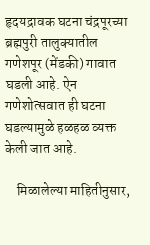हृदयद्रावक घटना चंद्रपूरच्या ब्रह्मपुरी तालुक्यातील गणेशपूर (मेंडकी) गावात घडली आहे. ऐन गणेशोत्सवात ही घटना घडल्यामुळे हळहळ व्यक्त केली जात आहे.

    मिळालेल्या माहितीनुसार,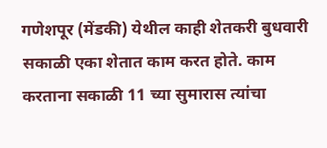गणेशपूर (मेंडकी) येथील काही शेतकरी बुधवारी सकाळी एका शेतात काम करत होते. काम करताना सकाळी 11 च्या सुमारास त्यांचा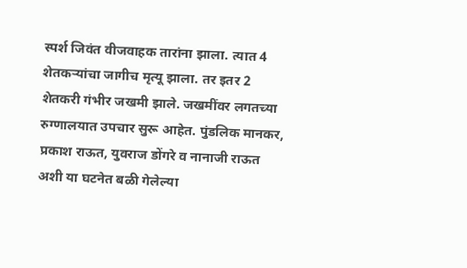स्पर्श जिवंत वीजवाहक तारांना झाला. त्यात 4 शेतकऱ्यांचा जागीच मृत्यू झाला. तर इतर 2 शेतकरी गंभीर जखमी झाले. जखमींवर लगतच्या रुग्णालयात उपचार सुरू आहेत. पुंडलिक मानकर, प्रकाश राऊत, युवराज डोंगरे व नानाजी राऊत अशी या घटनेत बळी गेलेल्या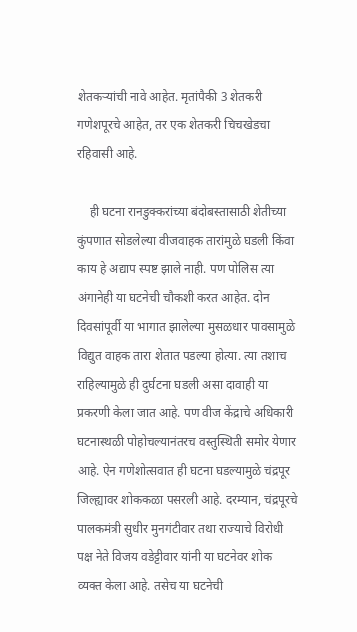शेतकऱ्यांची नावे आहेत. मृतांपैकी 3 शेतकरी गणेशपूरचे आहेत, तर एक शेतकरी चिचखेडचा रहिवासी आहे.

    ही घटना रानडुक्करांच्या बंदोबस्तासाठी शेतीच्या कुंपणात सोडलेल्या वीजवाहक तारांमुळे घडली किंवा काय हे अद्याप स्पष्ट झाले नाही. पण पोलिस त्या अंगानेही या घटनेची चौकशी करत आहेत. दोन दिवसांपूर्वी या भागात झालेल्या मुसळधार पावसामुळे विद्युत वाहक तारा शेतात पडल्या होत्या. त्या तशाच राहिल्यामुळे ही दुर्घटना घडली असा दावाही या प्रकरणी केला जात आहे. पण वीज केंद्राचे अधिकारी घटनास्थळी पोहोचल्यानंतरच वस्तुस्थिती समोर येणार आहे. ऐन गणेशोत्सवात ही घटना घडल्यामुळे चंद्रपूर जिल्ह्यावर शोककळा पसरली आहे. दरम्यान, चंद्रपूरचे पालकमंत्री सुधीर मुनगंटीवार तथा राज्याचे विरोधी पक्ष नेते विजय वडेट्टीवार यांनी या घटनेवर शोक व्यक्त केला आहे. तसेच या घटनेची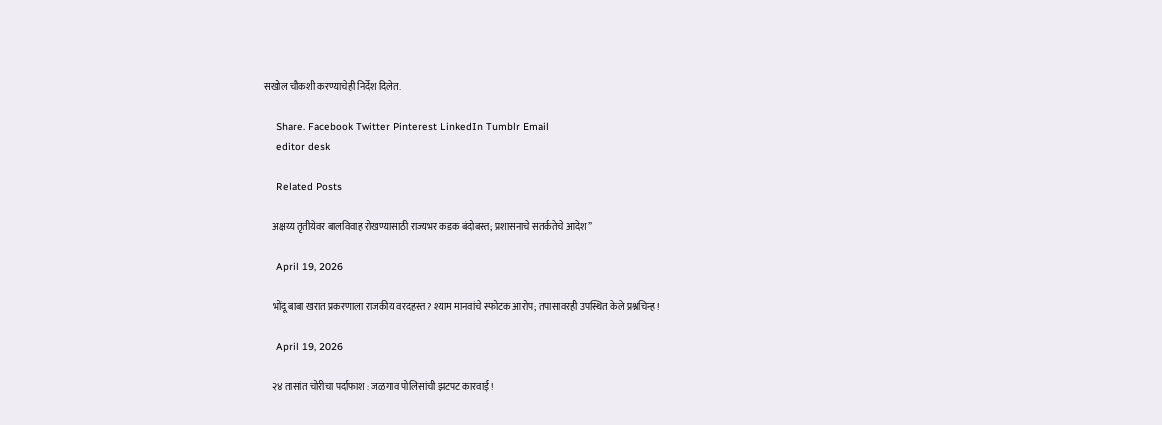सखोल चौकशी करण्याचेही निर्देश दिलेत.

    Share. Facebook Twitter Pinterest LinkedIn Tumblr Email
    editor desk

    Related Posts

    अक्षय्य तृतीयेवर बालविवाह रोखण्यासाठी राज्यभर कडक बंदोबस्त; प्रशासनाचे सतर्कतेचे आदेश”

    April 19, 2026

    भोंदू बाबा खरात प्रकरणाला राजकीय वरदहस्त? श्याम मानवांचे स्फोटक आरोप; तपासावरही उपस्थित केले प्रश्नचिन्ह !

    April 19, 2026

    २४ तासांत चोरीचा पर्दाफाश : जळगाव पोलिसांची झटपट कारवाई !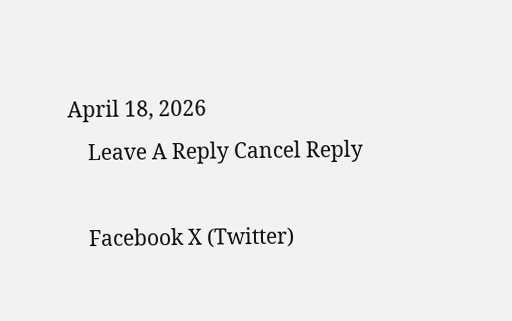April 18, 2026
    Leave A Reply Cancel Reply

    Facebook X (Twitter)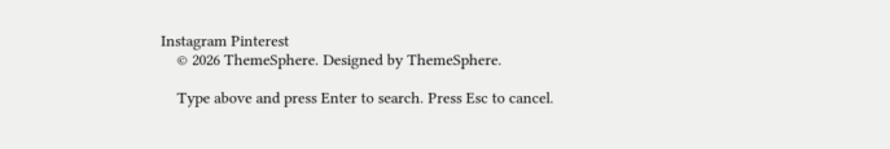Instagram Pinterest
    © 2026 ThemeSphere. Designed by ThemeSphere.

    Type above and press Enter to search. Press Esc to cancel.